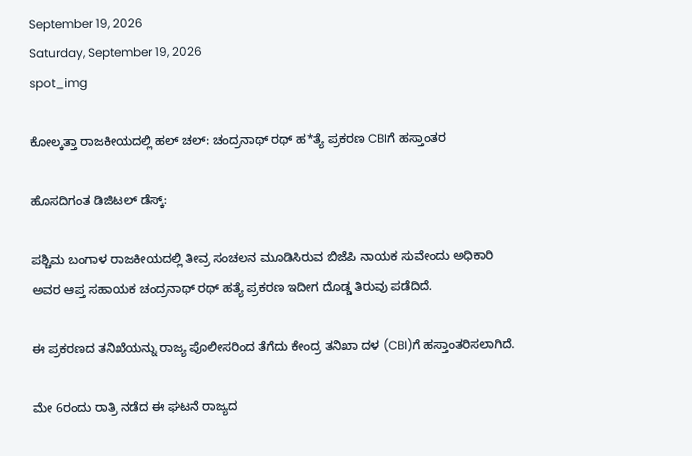September 19, 2026
Saturday, September 19, 2026
spot_img

ಕೋಲ್ಕತ್ತಾ ರಾಜಕೀಯದಲ್ಲಿ ಹಲ್ ಚಲ್: ಚಂದ್ರನಾಥ್ ರಥ್ ಹ*ತ್ಯೆ ಪ್ರಕರಣ CBIಗೆ ಹಸ್ತಾಂತರ

ಹೊಸದಿಗಂತ ಡಿಜಿಟಲ್ ಡೆಸ್ಕ್:

ಪಶ್ಚಿಮ ಬಂಗಾಳ ರಾಜಕೀಯದಲ್ಲಿ ತೀವ್ರ ಸಂಚಲನ ಮೂಡಿಸಿರುವ ಬಿಜೆಪಿ ನಾಯಕ ಸುವೇಂದು ಅಧಿಕಾರಿ ಅವರ ಆಪ್ತ ಸಹಾಯಕ ಚಂದ್ರನಾಥ್ ರಥ್ ಹತ್ಯೆ ಪ್ರಕರಣ ಇದೀಗ ದೊಡ್ಡ ತಿರುವು ಪಡೆದಿದೆ.

ಈ ಪ್ರಕರಣದ ತನಿಖೆಯನ್ನು ರಾಜ್ಯ ಪೊಲೀಸರಿಂದ ತೆಗೆದು ಕೇಂದ್ರ ತನಿಖಾ ದಳ (CBI)ಗೆ ಹಸ್ತಾಂತರಿಸಲಾಗಿದೆ.

ಮೇ 6ರಂದು ರಾತ್ರಿ ನಡೆದ ಈ ಘಟನೆ ರಾಜ್ಯದ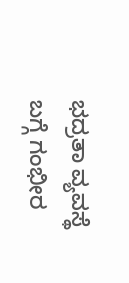ಭದ್ರತಾ ವ್ಯವಸ್ಥೆ ಬಗ್ಗೆ ಗಂಭೀರ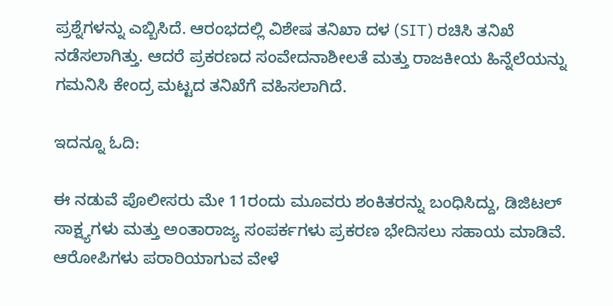ಪ್ರಶ್ನೆಗಳನ್ನು ಎಬ್ಬಿಸಿದೆ. ಆರಂಭದಲ್ಲಿ ವಿಶೇಷ ತನಿಖಾ ದಳ (SIT) ರಚಿಸಿ ತನಿಖೆ ನಡೆಸಲಾಗಿತ್ತು. ಆದರೆ ಪ್ರಕರಣದ ಸಂವೇದನಾಶೀಲತೆ ಮತ್ತು ರಾಜಕೀಯ ಹಿನ್ನೆಲೆಯನ್ನು ಗಮನಿಸಿ ಕೇಂದ್ರ ಮಟ್ಟದ ತನಿಖೆಗೆ ವಹಿಸಲಾಗಿದೆ.

ಇದನ್ನೂ ಓದಿ:

ಈ ನಡುವೆ ಪೊಲೀಸರು ಮೇ 11ರಂದು ಮೂವರು ಶಂಕಿತರನ್ನು ಬಂಧಿಸಿದ್ದು, ಡಿಜಿಟಲ್ ಸಾಕ್ಷ್ಯಗಳು ಮತ್ತು ಅಂತಾರಾಜ್ಯ ಸಂಪರ್ಕಗಳು ಪ್ರಕರಣ ಭೇದಿಸಲು ಸಹಾಯ ಮಾಡಿವೆ. ಆರೋಪಿಗಳು ಪರಾರಿಯಾಗುವ ವೇಳೆ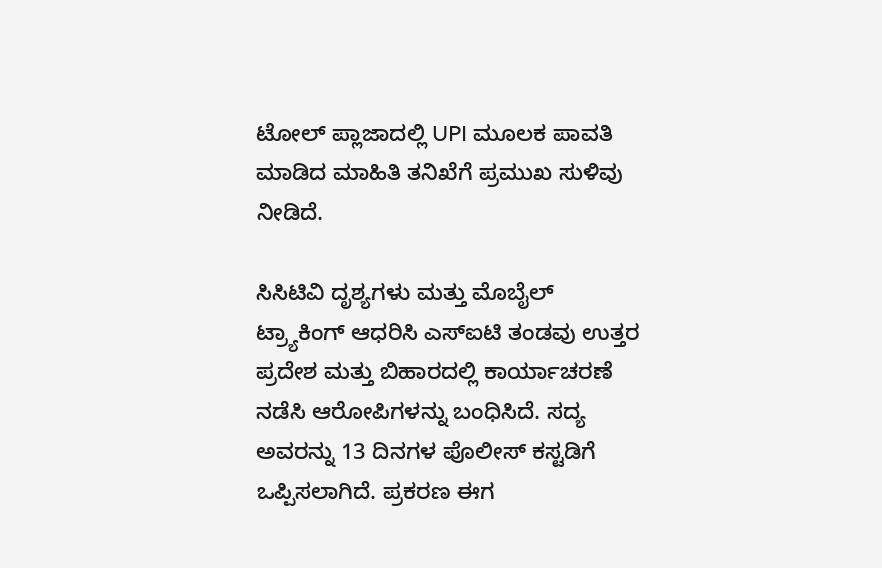ಟೋಲ್ ಪ್ಲಾಜಾದಲ್ಲಿ UPI ಮೂಲಕ ಪಾವತಿ ಮಾಡಿದ ಮಾಹಿತಿ ತನಿಖೆಗೆ ಪ್ರಮುಖ ಸುಳಿವು ನೀಡಿದೆ.

ಸಿಸಿಟಿವಿ ದೃಶ್ಯಗಳು ಮತ್ತು ಮೊಬೈಲ್ ಟ್ರ್ಯಾಕಿಂಗ್ ಆಧರಿಸಿ ಎಸ್‌ಐಟಿ ತಂಡವು ಉತ್ತರ ಪ್ರದೇಶ ಮತ್ತು ಬಿಹಾರದಲ್ಲಿ ಕಾರ್ಯಾಚರಣೆ ನಡೆಸಿ ಆರೋಪಿಗಳನ್ನು ಬಂಧಿಸಿದೆ. ಸದ್ಯ ಅವರನ್ನು 13 ದಿನಗಳ ಪೊಲೀಸ್ ಕಸ್ಟಡಿಗೆ ಒಪ್ಪಿಸಲಾಗಿದೆ. ಪ್ರಕರಣ ಈಗ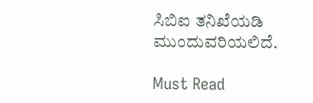ಸಿಬಿಐ ತನಿಖೆಯಡಿ ಮುಂದುವರಿಯಲಿದೆ.

Must Read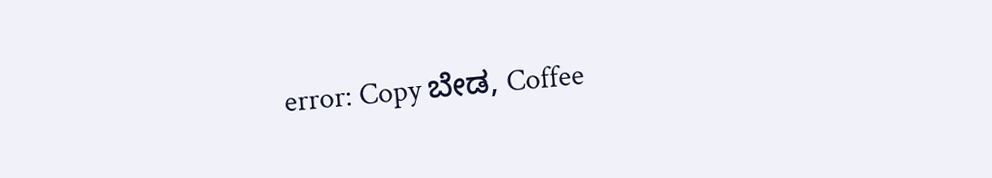error: Copy ಬೇಡ, Coffee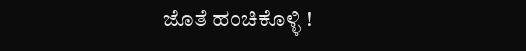ಜೊತೆ ಹಂಚಿಕೊಳ್ಳಿ !